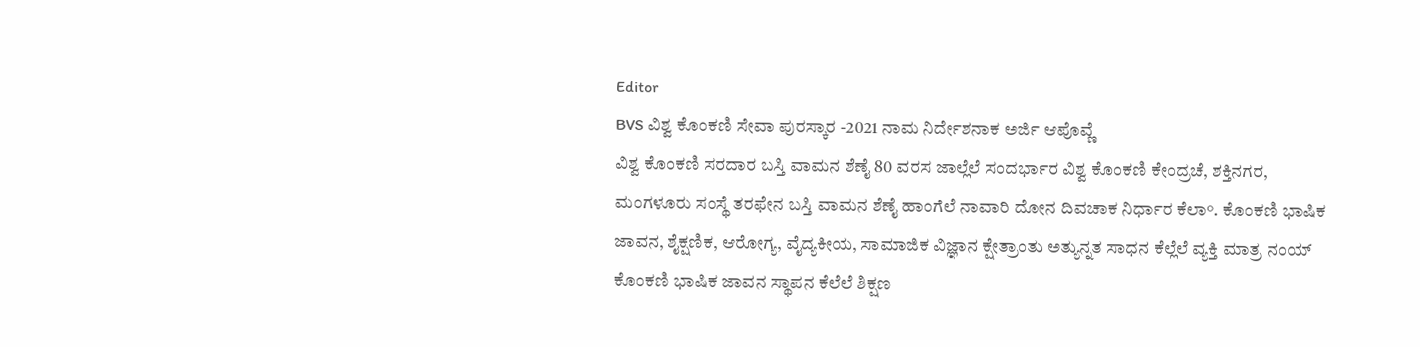Editor
BVS ವಿಶ್ವ ಕೊಂಕಣಿ ಸೇವಾ ಪುರಸ್ಕಾರ -2021 ನಾಮ ನಿರ್ದೇಶನಾಕ ಅರ್ಜಿ ಆಪೊವ್ಣೆ
ವಿಶ್ವ ಕೊಂಕಣಿ ಸರದಾರ ಬಸ್ತಿ ವಾಮನ ಶೆಣೈ 80 ವರಸ ಜಾಲ್ಲೆಲೆ ಸಂದರ್ಭಾರ ವಿಶ್ವ ಕೊಂಕಣಿ ಕೇಂದ್ರಚೆ, ಶಕ್ತಿನಗರ, ಮಂಗಳೂರು ಸಂಸ್ಥೆ ತರಫೇನ ಬಸ್ತಿ ವಾಮನ ಶೆಣೈ ಹಾಂಗೆಲೆ ನಾವಾರಿ ದೋನ ದಿವಚಾಕ ನಿರ್ಧಾರ ಕೆಲಾ°. ಕೊಂಕಣಿ ಭಾಷಿಕ ಜಾವನ, ಶೈಕ್ಷಣಿಕ, ಆರೋಗ್ಯ, ವೈದ್ಯಕೀಯ, ಸಾಮಾಜಿಕ ವಿಜ್ಞಾನ ಕ್ಷೇತ್ರಾಂತು ಅತ್ಯುನ್ನತ ಸಾಧನ ಕೆಲ್ಲೆಲೆ ವ್ಯಕ್ತಿ ಮಾತ್ರ ನಂಯ್ ಕೊಂಕಣಿ ಭಾಷಿಕ ಜಾವನ ಸ್ಥಾಪನ ಕೆಲೆಲೆ ಶಿಕ್ಷಣ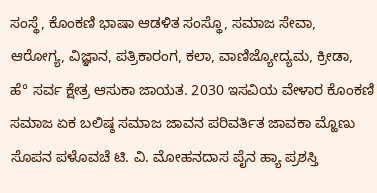ಸಂಸ್ಥೆ, ಕೊಂಕಣಿ ಭಾಷಾ ಆಡಳಿತ ಸಂಸ್ಥೊ, ಸಮಾಜ ಸೇವಾ, ಆರೋಗ್ಯ, ವಿಜ್ಞಾನ, ಪತ್ರಿಕಾರಂಗ, ಕಲಾ, ವಾಣಿಜ್ಯೋದ್ಯಮ, ಕ್ರೀಡಾ, ಹೆ° ಸರ್ವ ಕ್ಷೇತ್ರ ಆಸುಕಾ ಜಾಯತ. 2030 ಇಸವಿಯ ವೇಳಾರ ಕೊಂಕಣಿ ಸಮಾಜ ಏಕ ಬಲಿಷ್ಠ ಸಮಾಜ ಜಾವನ ಪರಿವರ್ತಿತ ಜಾವಕಾ ಮ್ಹೊಣು ಸೊಪನ ಪಳೊವಚೆ ಟಿ. ವಿ. ಮೋಹನದಾಸ ಪೈನ ಹ್ಯಾ ಪ್ರಶಸ್ತಿ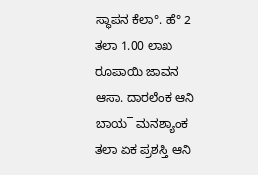ಸ್ಥಾಪನ ಕೆಲಾ°. ಹೆ° 2 ತಲಾ 1.00 ಲಾಖ ರೂಪಾಯಿ ಜಾವನ ಆಸಾ. ದಾರಲೆಂಕ ಆನಿ ಬಾಯ¯ ಮನಶ್ಯಾಂಕ ತಲಾ ಏಕ ಪ್ರಶಸ್ತಿ ಆನಿ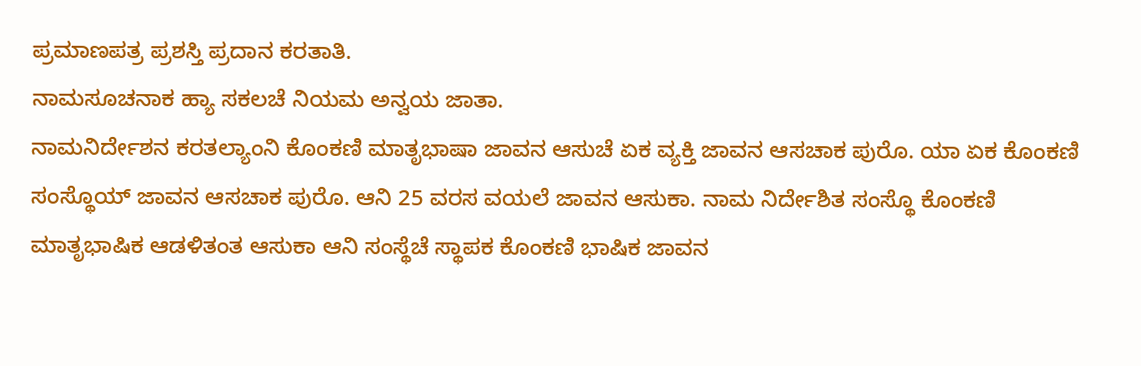ಪ್ರಮಾಣಪತ್ರ ಪ್ರಶಸ್ತಿ ಪ್ರದಾನ ಕರತಾತಿ.
ನಾಮಸೂಚನಾಕ ಹ್ಯಾ ಸಕಲಚೆ ನಿಯಮ ಅನ್ವಯ ಜಾತಾ.
ನಾಮನಿರ್ದೇಶನ ಕರತಲ್ಯಾಂನಿ ಕೊಂಕಣಿ ಮಾತೃಭಾಷಾ ಜಾವನ ಆಸುಚೆ ಏಕ ವ್ಯಕ್ತಿ ಜಾವನ ಆಸಚಾಕ ಪುರೊ. ಯಾ ಏಕ ಕೊಂಕಣಿ ಸಂಸ್ಥೊಯ್ ಜಾವನ ಆಸಚಾಕ ಪುರೊ. ಆನಿ 25 ವರಸ ವಯಲೆ ಜಾವನ ಆಸುಕಾ. ನಾಮ ನಿರ್ದೇಶಿತ ಸಂಸ್ಥೊ ಕೊಂಕಣಿ ಮಾತೃಭಾಷಿಕ ಆಡಳಿತಂತ ಆಸುಕಾ ಆನಿ ಸಂಸ್ಥೆಚೆ ಸ್ಥಾಪಕ ಕೊಂಕಣಿ ಭಾಷಿಕ ಜಾವನ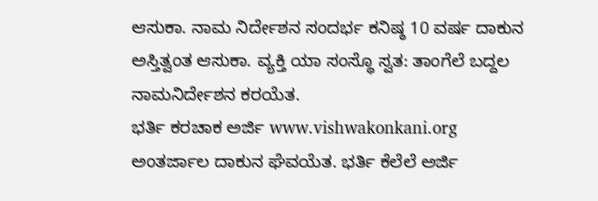ಆಸುಕಾ. ನಾಮ ನಿರ್ದೇಶನ ಸಂದರ್ಭ ಕನಿಷ್ಠ 10 ವರ್ಷ ದಾಕುನ ಅಸ್ತಿತ್ವಂತ ಆಸುಕಾ. ವ್ಯಕ್ತಿ ಯಾ ಸಂಸ್ಥೊ ಸ್ವತ: ತಾಂಗೆಲೆ ಬದ್ದಲ ನಾಮನಿರ್ದೇಶನ ಕರಯೆತ.
ಭರ್ತಿ ಕರಚಾಕ ಅರ್ಜಿ www.vishwakonkani.org
ಅಂತರ್ಜಾಲ ದಾಕುನ ಘೆವಯೆತ. ಭರ್ತಿ ಕೆಲೆಲೆ ಅರ್ಜಿ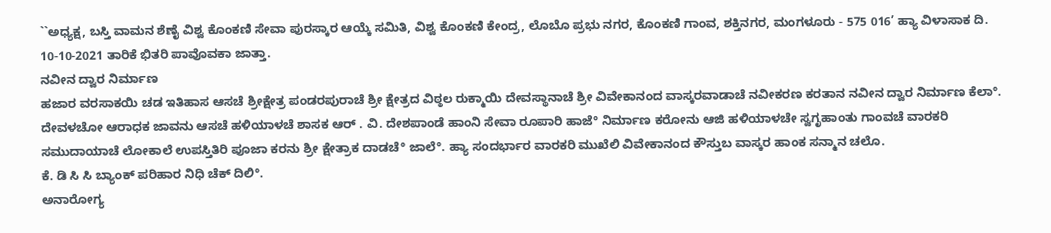``ಅಧ್ಯಕ್ಷ, ಬಸ್ತಿ ವಾಮನ ಶೆಣೈ ವಿಶ್ವ ಕೊಂಕಣಿ ಸೇವಾ ಪುರಸ್ಕಾರ ಆಯ್ಕೆ ಸಮಿತಿ, ವಿಶ್ವ ಕೊಂಕಣಿ ಕೇಂದ್ರ, ಲೊಬೊ ಪ್ರಭು ನಗರ, ಕೊಂಕಣಿ ಗಾಂವ, ಶಕ್ತಿನಗರ, ಮಂಗಳೂರು - 575 016’ ಹ್ಯಾ ವಿಳಾಸಾಕ ದಿ. 10-10-2021 ತಾರಿಕೆ ಭಿತರಿ ಪಾವೊವಕಾ ಜಾತ್ತಾ.
ನವೀನ ದ್ವಾರ ನಿರ್ಮಾಣ
ಹಜಾರ ವರಸಾಕಯಿ ಚಡ ಇತಿಹಾಸ ಆಸಚೆ ಶ್ರೀಕ್ಷೇತ್ರ ಪಂಡರಪುರಾಚೆ ಶ್ರೀ ಕ್ಷೇತ್ರದ ವಿಠ್ಠಲ ರುಕ್ಮಾಯಿ ದೇವಸ್ಥಾನಾಚೆ ಶ್ರೀ ವಿವೇಕಾನಂದ ವಾಸ್ಕರವಾಡಾಚೆ ನವೀಕರಣ ಕರತಾನ ನವೀನ ದ್ವಾರ ನಿರ್ಮಾಣ ಕೆಲಾ°. ದೇವಳಚೋ ಆರಾಧಕ ಜಾವನು ಆಸಚೆ ಹಳಿಯಾಳಚೆ ಶಾಸಕ ಆರ್ . ವಿ. ದೇಶಪಾಂಡೆ ಹಾಂನಿ ಸೇವಾ ರೂಪಾರಿ ಹಾಜೆ° ನಿರ್ಮಾಣ ಕರೋನು ಆಜಿ ಹಳಿಯಾಳಚೇ ಸ್ವಗೃಹಾಂತು ಗಾಂವಚೆ ವಾರಕರಿ ಸಮುದಾಯಾಚೆ ಲೋಕಾಲೆ ಉಪಸ್ತಿತಿರಿ ಪೂಜಾ ಕರನು ಶ್ರೀ ಕ್ಷೇತ್ರಾಕ ದಾಡಚೆ° ಜಾಲೆ°. ಹ್ಯಾ ಸಂದರ್ಭಾರ ವಾರಕರಿ ಮುಖೆಲಿ ವಿವೇಕಾನಂದ ಕೌಸ್ತುಬ ವಾಸ್ಕರ ಹಾಂಕ ಸನ್ಮಾನ ಚಲೊ.
ಕೆ. ಡಿ ಸಿ ಸಿ ಬ್ಯಾಂಕ್ ಪರಿಹಾರ ನಿಧಿ ಚೆಕ್ ದಿಲಿ°.
ಅನಾರೋಗ್ಯ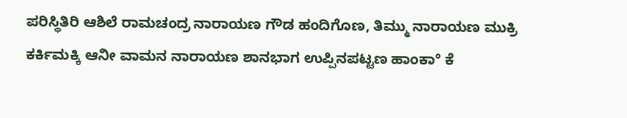ಪರಿಸ್ಥಿತಿರಿ ಆಶಿಲೆ ರಾಮಚಂದ್ರ ನಾರಾಯಣ ಗೌಡ ಹಂದಿಗೊಣ, ತಿಮ್ಮು ನಾರಾಯಣ ಮುಕ್ರಿ ಕರ್ಕಿಮಕ್ಕಿ ಆನೀ ವಾಮನ ನಾರಾಯಣ ಶಾನಭಾಗ ಉಪ್ಪಿನಪಟ್ಟಣ ಹಾಂಕಾ° ಕೆ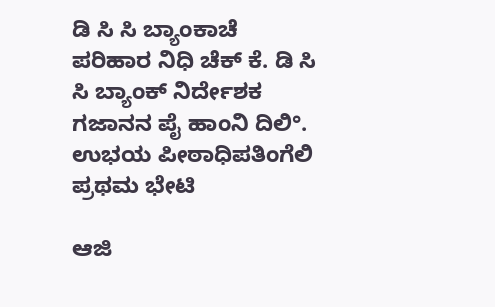ಡಿ ಸಿ ಸಿ ಬ್ಯಾಂಕಾಚೆ ಪರಿಹಾರ ನಿಧಿ ಚೆಕ್ ಕೆ. ಡಿ ಸಿ ಸಿ ಬ್ಯಾಂಕ್ ನಿರ್ದೇಶಕ ಗಜಾನನ ಪೈ ಹಾಂನಿ ದಿಲಿ°.
ಉಭಯ ಪೀಠಾಧಿಪತಿಂಗೆಲಿ ಪ್ರಥಮ ಭೇಟಿ

ಆಜಿ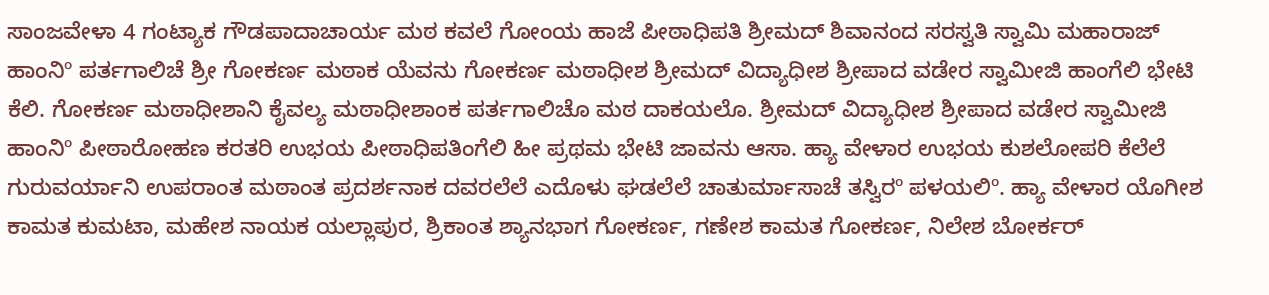ಸಾಂಜವೇಳಾ 4 ಗಂಟ್ಯಾಕ ಗೌಡಪಾದಾಚಾರ್ಯ ಮಠ ಕವಲೆ ಗೋಂಯ ಹಾಜೆ ಪೀಠಾಧಿಪತಿ ಶ್ರೀಮದ್ ಶಿವಾನಂದ ಸರಸ್ವತಿ ಸ್ವಾಮಿ ಮಹಾರಾಜ್ ಹಾಂನಿº ಪರ್ತಗಾಲಿಚೆ ಶ್ರೀ ಗೋಕರ್ಣ ಮಠಾಕ ಯೆವನು ಗೋಕರ್ಣ ಮಠಾಧೀಶ ಶ್ರೀಮದ್ ವಿದ್ಯಾಧೀಶ ಶ್ರೀಪಾದ ವಡೇರ ಸ್ವಾಮೀಜಿ ಹಾಂಗೆಲಿ ಭೇಟಿ ಕೆಲಿ. ಗೋಕರ್ಣ ಮಠಾಧೀಶಾನಿ ಕೈವಲ್ಯ ಮಠಾಧೀಶಾಂಕ ಪರ್ತಗಾಲಿಚೊ ಮಠ ದಾಕಯಲೊ. ಶ್ರೀಮದ್ ವಿದ್ಯಾಧೀಶ ಶ್ರೀಪಾದ ವಡೇರ ಸ್ವಾಮೀಜಿ ಹಾಂನಿº ಪೀಠಾರೋಹಣ ಕರತರಿ ಉಭಯ ಪೀಠಾಧಿಪತಿಂಗೆಲಿ ಹೀ ಪ್ರಥಮ ಭೇಟಿ ಜಾವನು ಆಸಾ. ಹ್ಯಾ ವೇಳಾರ ಉಭಯ ಕುಶಲೋಪರಿ ಕೆಲೆಲೆ ಗುರುವರ್ಯಾನಿ ಉಪರಾಂತ ಮಠಾಂತ ಪ್ರದರ್ಶನಾಕ ದವರಲೆಲೆ ಎದೊಳು ಘಡಲೆಲೆ ಚಾತುರ್ಮಾಸಾಚೆ ತಸ್ವಿರº ಪಳಯಲಿº. ಹ್ಯಾ ವೇಳಾರ ಯೊಗೀಶ ಕಾಮತ ಕುಮಟಾ, ಮಹೇಶ ನಾಯಕ ಯಲ್ಲಾಪುರ, ಶ್ರಿಕಾಂತ ಶ್ಯಾನಭಾಗ ಗೋಕರ್ಣ, ಗಣೇಶ ಕಾಮತ ಗೋಕರ್ಣ, ನಿಲೇಶ ಬೋರ್ಕರ್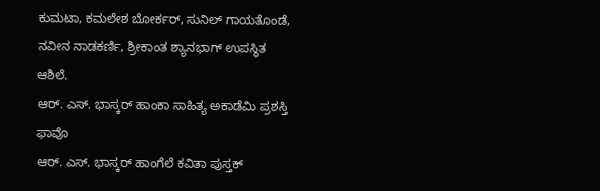ಕುಮಟಾ, ಕಮಲೇಶ ಬೋರ್ಕರ್, ಸುನಿಲ್ ಗಾಯತೊಂಡೆ, ನವೀನ ನಾಡಕರ್ಣಿ, ಶ್ರೀಕಾಂತ ಶ್ಯಾನಭಾಗ್ ಉಪಸ್ಥಿತ ಆಶಿಲೆ.
ಆರ್. ಎಸ್. ಭಾಸ್ಕರ್ ಹಾಂಕಾ ಸಾಹಿತ್ಯ ಅಕಾಡೆಮಿ ಪ್ರಶಸ್ತಿ ಫಾವೊ
ಆರ್. ಎಸ್. ಭಾಸ್ಕರ್ ಹಾಂಗೆಲೆ ಕವಿತಾ ಪುಸ್ತಕ್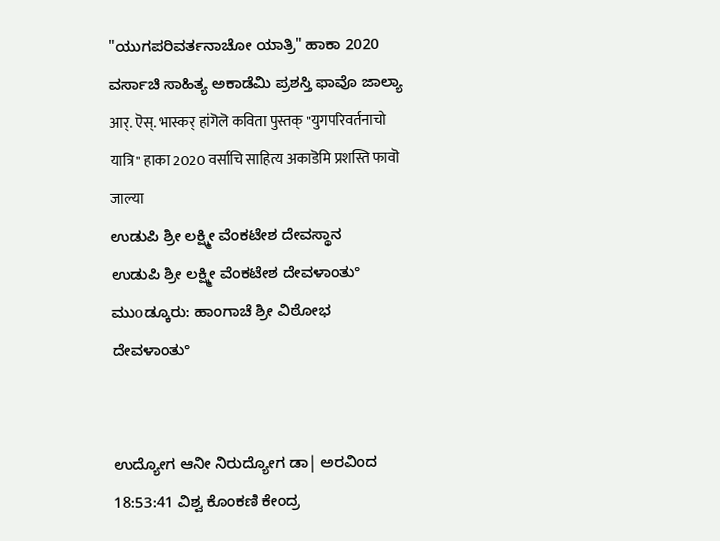"ಯುಗಪರಿವರ್ತನಾಚೋ ಯಾತ್ರಿ" ಹಾಕಾ 2020 ವರ್ಸಾಚಿ ಸಾಹಿತ್ಯ ಅಕಾಡೆಮಿ ಪ್ರಶಸ್ತಿ ಫಾವೊ ಜಾಲ್ಯಾ
आर्. ऎस्. भास्कर् हांगॆलॆ कविता पुस्तक् "युगपरिवर्तनाचो यात्रि" हाका 2020 वर्साचि साहित्य अकाडॆमि प्रशस्ति फावॊ जाल्या
ಉಡುಪಿ ಶ್ರೀ ಲಕ್ಷ್ಮೀ ವೆಂಕಟೇಶ ದೇವಸ್ಥಾನ
ಉಡುಪಿ ಶ್ರೀ ಲಕ್ಷ್ಮೀ ವೆಂಕಟೇಶ ದೇವಳಾಂತು°
ಮುοಡ್ಕೂರು: ಹಾಂಗಾಚೆ ಶ್ರೀ ವಿಠೋಭ ದೇವಳಾಂತು°


ಉದ್ಯೋಗ ಆನೀ ನಿರುದ್ಯೋಗ ಡಾ| ಅರವಿಂದ
18:53:41 ವಿಶ್ವ ಕೊಂಕಣಿ ಕೇಂದ್ರ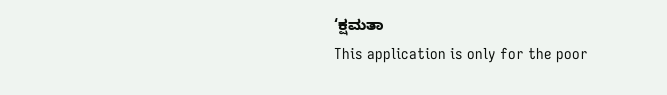‘ಕ್ಷಮತಾ
This application is only for the poor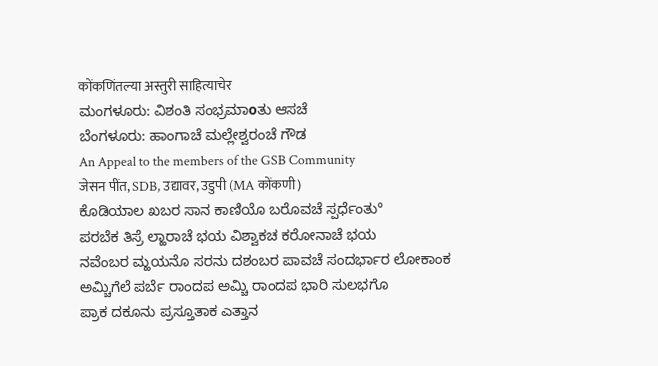कोंकणिंतल्या अस्तुरी साहित्याचेर
ಮಂಗಳೂರು: ವಿಶಂತಿ ಸಂಭ್ರಮಾοತು ಆಸಚೆ
ಬೆಂಗಳೂರು: ಹಾಂಗಾಚೆ ಮಲ್ಲೇಶ್ವರಂಚೆ ಗೌಡ
An Appeal to the members of the GSB Community
जेसन पींत, SDB, उद्यावर, उडुपी (MA कोंकणी)
ಕೊಡಿಯಾಲ ಖಬರ ಸಾನ ಕಾಣಿಯೊ ಬರೊವಚೆ ಸ್ಪರ್ಧೆಂತು°
ಪರಬೆಕ ತಿಸ್ರೆ ಲ್ಹಾರಾಚೆ ಭಯ ವಿಶ್ವಾಕಚ ಕರೋನಾಚೆ ಭಯ
ನವೆಂಬರ ಮ್ಹಯನೊ ಸರನು ದಶಂಬರ ಪಾವಚೆ ಸಂದರ್ಭಾರ ಲೋಕಾಂಕ
ಅಮ್ಚಿಗೆಲೆ ಪರ್ಬೆ ರಾಂದಪ ಅಮ್ಚಿ ರಾಂದಪ ಭಾರಿ ಸುಲಭಗೊ
ಪ್ರಾಕ ದಕೂನು ಪ್ರಸ್ತೂತಾಕ ಎತ್ತಾನ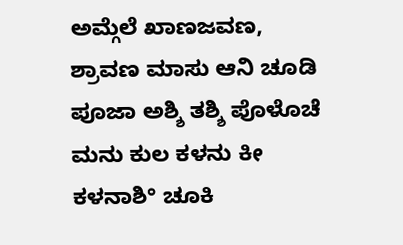ಅಮ್ಗೆಲೆ ಖಾಣಜವಣ,
ಶ್ರಾವಣ ಮಾಸು ಆನಿ ಚೂಡಿ ಪೂಜಾ ಅಶ್ಶಿ ತಶ್ಶಿ ಪೊಳೊಚೆ
ಮನು ಕುಲ ಕಳನು ಕೀ ಕಳನಾಶಿ° ಚೂಕಿ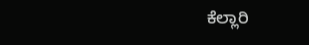ಕೆಲ್ಲಾರಿ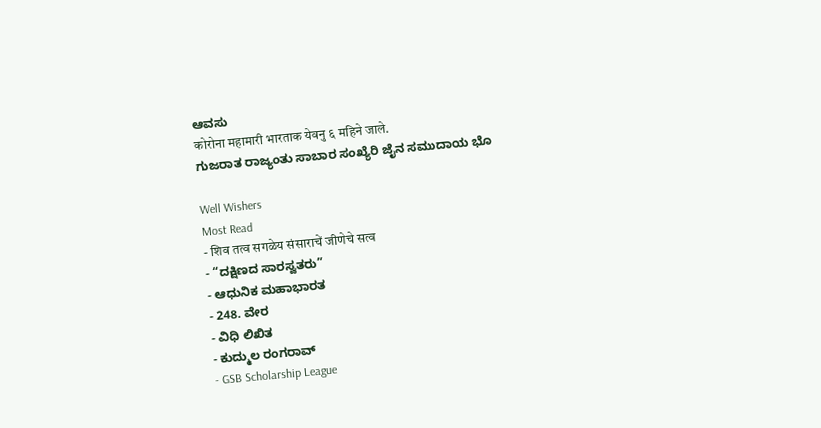ಆವಸು
कोरोना महामारी भारताक येवनु ६ महिने जाले.
ಗುಜರಾತ ರಾಜ್ಯಂತು ಸಾಬಾರ ಸಂಖ್ಯೆರಿ ಜೈನ ಸಮುದಾಯ ಭೊ

Well Wishers
Most Read
- शिव तत्व सगळेय संसाराचें जीणेचे सत्व
- “ದಕ್ಷಿಣದ ಸಾರಸ್ವತರು”
- ಆಧುನಿಕ ಮಹಾಭಾರತ
- 248. ವೇರ
- ವಿಧಿ ಲಿಖಿತ
- ಕುದ್ಮುಲ ರಂಗರಾವ್
- GSB Scholarship League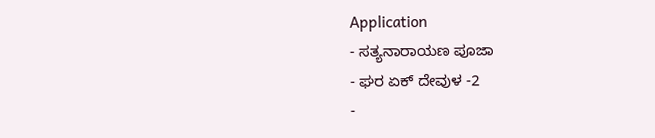Application
- ಸತ್ಯನಾರಾಯಣ ಪೂಜಾ
- ಘರ ಏಕ್ ದೇವುಳ -2
-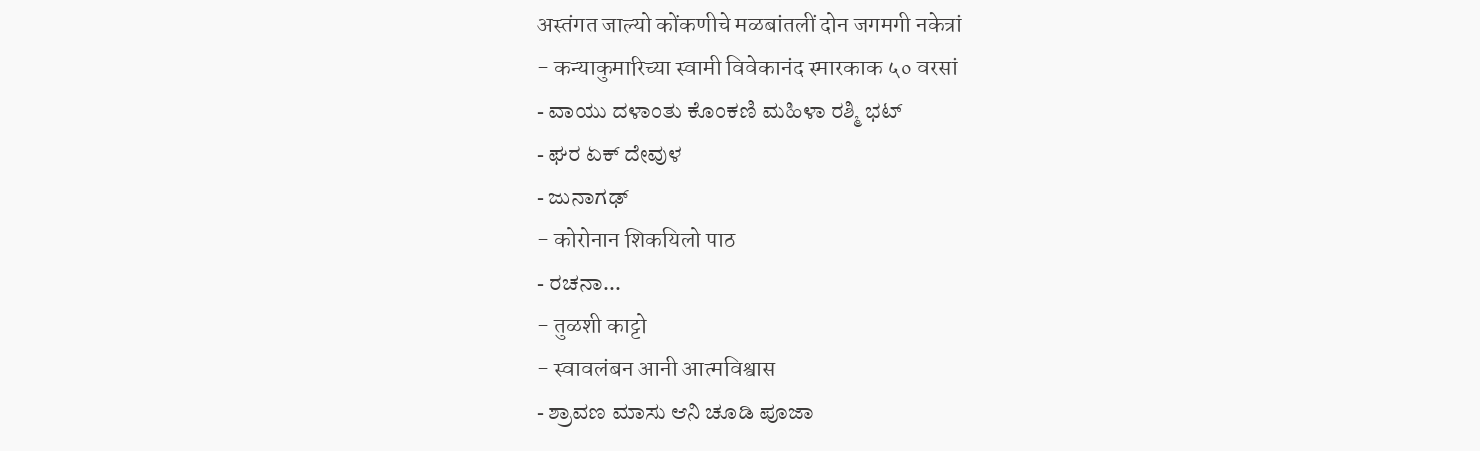अस्तंगत जाल्यो कोंकणीचे मळबांतलीं दोन जगमगी नकेत्रां
- कन्याकुमारिच्या स्वामी विवेकानंद स्मारकाक ५० वरसां
- ವಾಯು ದಳಾಂತು ಕೊಂಕಣಿ ಮಹಿಳಾ ರಶ್ಮಿ ಭಟ್
- ಘರ ಏಕ್ ದೇವುಳ
- ಜುನಾಗಢ್
- कोरोनान शिकयिलो पाठ
- ರಚನಾ...
- तुळशी काट्टो
- स्वावलंबन आनी आत्मविश्वास
- ಶ್ರಾವಣ ಮಾಸು ಆನಿ ಚೂಡಿ ಪೂಜಾ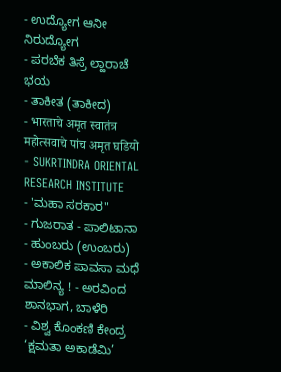- ಉದ್ಯೋಗ ಆನೀ ನಿರುದ್ಯೋಗ
- ಪರಬೆಕ ತಿಸ್ರೆ ಲ್ಹಾರಾಚೆ ಭಯ
- ತಾಕೀತ (ತಾಕೀದ)
- भारताचे अमृत स्वातंत्र महोत्सवाचे पांच अमृत घडियो
- SUKRTINDRA ORIENTAL RESEARCH INSTITUTE
- 'ಮಹಾ ಸರಕಾರ"
- ಗುಜರಾತ - ಪಾಲಿಟಾನಾ
- ಹುಂಬರು (ಉಂಬರು)
- ಅಕಾಲಿಕ ಪಾವಸಾ ಮಧೆ ಮಾಲಿನ್ಯ ! - ಅರವಿಂದ ಶಾನಭಾಗ, ಬಾಳೆರಿ
- ವಿಶ್ವ ಕೊಂಕಣಿ ಕೇಂದ್ರ ‘ಕ್ಷಮತಾ ಅಕಾಡೆಮಿ’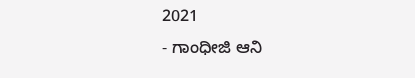2021
- ಗಾಂಧೀಜಿ ಆನಿ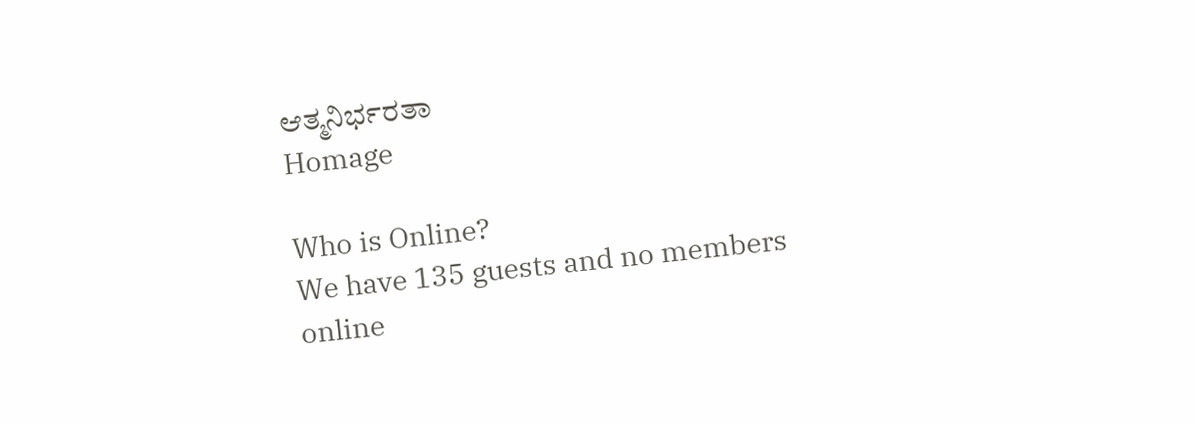ಆತ್ಮನಿರ್ಭರತಾ
Homage

Who is Online?
We have 135 guests and no members online